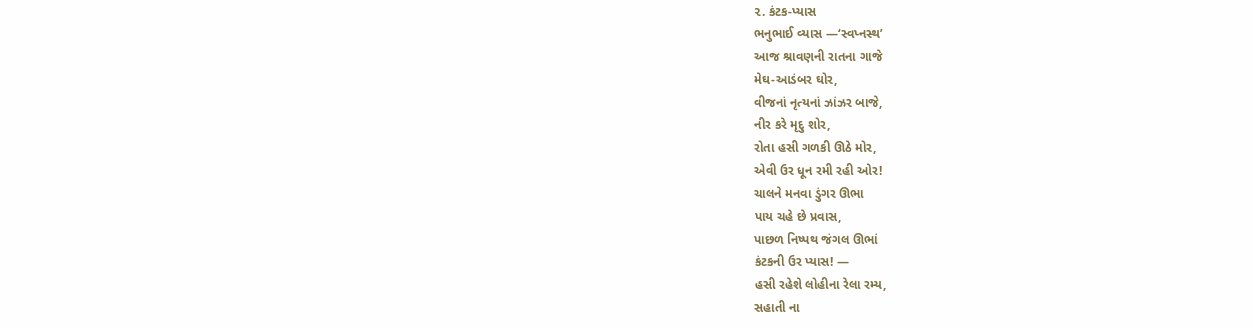૨. કંટક-પ્યાસ
ભનુભાઈ વ્યાસ —‘સ્વપ્નસ્થ’
આજ શ્રાવણની રાતના ગાજે
મેઘ-આડંબર ઘોર,
વીજનાં નૃત્યનાં ઝાંઝર બાજે,
નીર કરે મૃદુ શોર,
રોતા હસી ગળકી ઊઠે મોર,
એવી ઉર ધૂન રમી રહી ઓર!
ચાલને મનવા ડુંગર ઊભા
પાય ચહે છે પ્રવાસ,
પાછળ નિષ્પથ જંગલ ઊભાં
કંટકની ઉર પ્યાસ! —
હસી રહેશે લોહીના રેલા રમ્ય,
સહાતી ના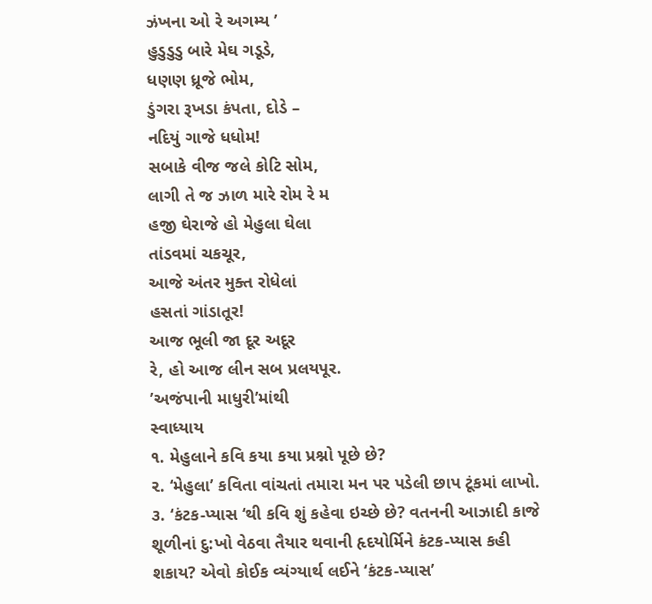ઝંખના ઓ રે અગમ્ય ’
હુડુડુડુ બારે મેઘ ગડૂડે,
ધણણ ધ્રૂજે ભોમ,
ડુંગરા રૂખડા કંપતા, દોડે –
નદિયું ગાજે ધધોમ!
સબાકે વીજ જલે કોટિ સોમ,
લાગી તે જ ઝાળ મારે રોમ રે મ
હજી ઘેરાજે હો મેહુલા ઘેલા
તાંડવમાં ચકચૂર,
આજે અંતર મુક્ત રોધેલાં
હસતાં ગાંડાતૂર!
આજ ભૂલી જા દૂર અદૂર
રે, હો આજ લીન સબ પ્રલયપૂર.
’અજંપાની માધુરી’માંથી
સ્વાધ્યાય
૧. મેહુલાને કવિ કયા કયા પ્રશ્નો પૂછે છે?
૨. ‘મેહુલા’ કવિતા વાંચતાં તમારા મન પર પડેલી છાપ ટૂંકમાં લાખો.
૩. ‘કંટક-પ્યાસ ‘થી કવિ શું કહેવા ઇચ્છે છે? વતનની આઝાદી કાજે શૂળીનાં દુ:ખો વેઠવા તૈયાર થવાની હૃદયોર્મિને કંટક-પ્યાસ કહી શકાય? એવો કોઈક વ્યંગ્યાર્થ લઈને ‘કંટક-પ્યાસ’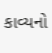કાવ્યનો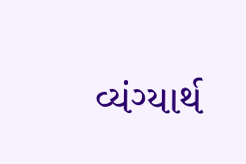વ્યંગ્યાર્થ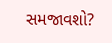સમજાવશો?